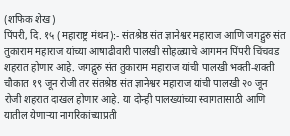(शफिक शेख)
पिंपरी, दि. १५ (महाराष्ट्र मंथन):- संतश्रेष्ठ संत ज्ञानेश्वर महाराज आणि जगद्गुरु संत तुकाराम महाराज यांच्या आषाढीवारी पालखी सोहळ्याचे आगमन पिंपरी चिंचवड शहरात होणार आहे. जगद्गुरु संत तुकाराम महाराज यांची पालखी भक्ती-शक्ती चौकात १९ जून रोजी तर संतश्रेष्ठ संत ज्ञानेश्वर महाराज यांची पालखी २० जून रोजी शहरात दाखल होणार आहे. या दोन्ही पालख्यांच्या स्वागतासाठी आणि यातील येणाऱ्या नागरिकांच्याप्रती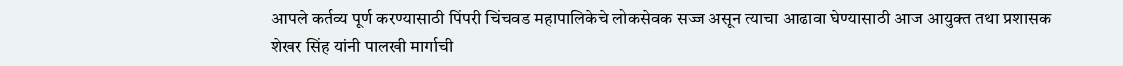आपले कर्तव्य पूर्ण करण्यासाठी पिंपरी चिंचवड महापालिकेचे लोकसेवक सज्ज असून त्याचा आढावा घेण्यासाठी आज आयुक्त तथा प्रशासक शेखर सिंह यांनी पालखी मार्गाची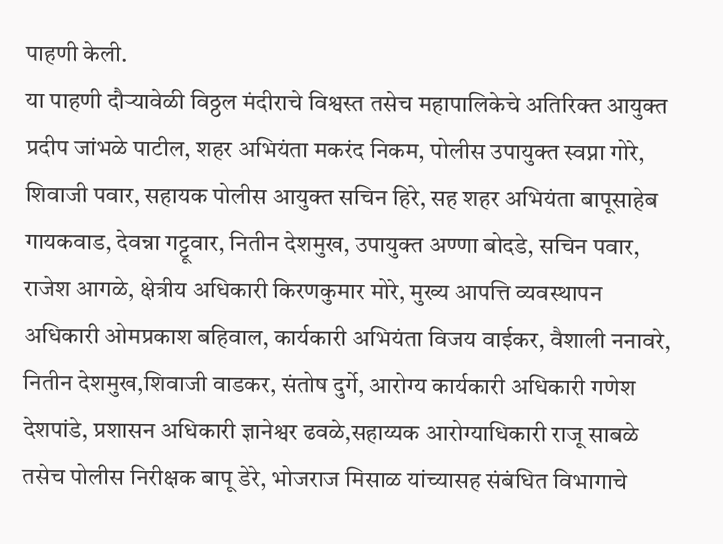पाहणी केली.
या पाहणी दौऱ्यावेळी विठ्ठल मंदीराचे विश्वस्त तसेच महापालिकेचे अतिरिक्त आयुक्त प्रदीप जांभळे पाटील, शहर अभियंता मकरंद निकम, पोलीस उपायुक्त स्वप्ना गोरे, शिवाजी पवार, सहायक पोलीस आयुक्त सचिन हिरे, सह शहर अभियंता बापूसाहेब गायकवाड, देवन्ना गट्टूवार, नितीन देशमुख, उपायुक्त अण्णा बोदडे, सचिन पवार, राजेश आगळे, क्षेत्रीय अधिकारी किरणकुमार मोरे, मुख्य आपत्ति व्यवस्थापन अधिकारी ओमप्रकाश बहिवाल, कार्यकारी अभियंता विजय वाईकर, वैशाली ननावरे, नितीन देशमुख,शिवाजी वाडकर, संतोष दुर्गे, आरोग्य कार्यकारी अधिकारी गणेश देशपांडे, प्रशासन अधिकारी ज्ञानेश्वर ढवळे,सहाय्यक आरोग्याधिकारी राजू साबळे तसेच पोलीस निरीक्षक बापू डेरे, भोजराज मिसाळ यांच्यासह संबंधित विभागाचे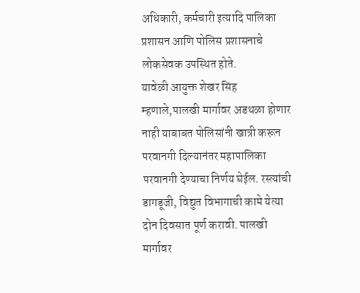अधिकारी, कर्मचारी इत्यादि पालिका प्रशासन आणि पोलिस प्रशासनाचे लोकसेवक उपस्थित होते.
यावेळी आयुक्त शेखर सिंह म्हणाले,पालखी मार्गावर अडथळा होणार नाही याबाबत पोलिसांनी खात्री करून परवानगी दिल्यानंतर महापालिका परवानगी देण्याचा निर्णय घेईल. रस्त्यांची डागडूजी, विद्युत विभागाची कामे येत्या दोन दिवसात पूर्ण करावी. पालखी मार्गावर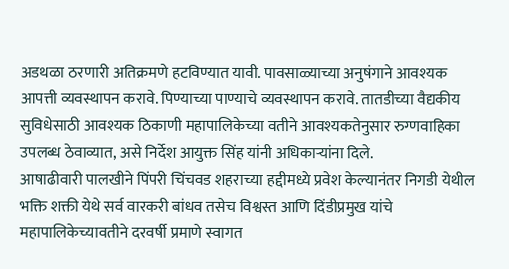अडथळा ठरणारी अतिक्रमणे हटविण्यात यावी. पावसाळ्याच्या अनुषंगाने आवश्यक आपत्ती व्यवस्थापन करावे. पिण्याच्या पाण्याचे व्यवस्थापन करावे. तातडीच्या वैद्यकीय सुविधेसाठी आवश्यक ठिकाणी महापालिकेच्या वतीने आवश्यकतेनुसार रुग्णवाहिका उपलब्ध ठेवाव्यात, असे निर्देश आयुक्त सिंह यांनी अधिकाऱ्यांना दिले.
आषाढीवारी पालखीने पिंपरी चिंचवड शहराच्या हद्दीमध्ये प्रवेश केल्यानंतर निगडी येथील भक्ति शक्ती येथे सर्व वारकरी बांधव तसेच विश्वस्त आणि दिंडीप्रमुख यांचे महापालिकेच्यावतीने दरवर्षी प्रमाणे स्वागत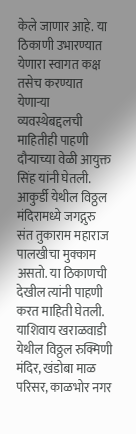केले जाणार आहे. या ठिकाणी उभारण्यात येणारा स्वागत कक्ष तसेच करण्यात येणाऱ्या व्यवस्थेबद्दलची माहितीही पाहणी दौऱ्याच्या वेळी आयुक्त सिंह यांनी घेतली. आकुर्डी येथील विठ्ठल मंदिरामध्ये जगद्गुरु संत तुकाराम महाराज पालखीचा मुक्काम असतो. या ठिकाणची देखील त्यांनी पाहणी करत माहिती घेतली. याशिवाय खराळवाडी येथील विठ्ठल रुक्मिणी मंदिर, खंडोबा माळ परिसर, काळभोर नगर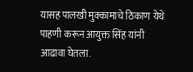यासह पालखी मुक्कामाचे ठिकाण येथे पाहणी करून आयुक्त सिंह यांनी आढावा घेतला.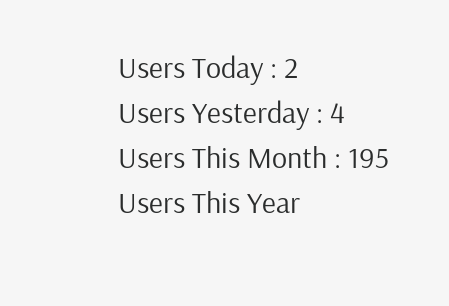Users Today : 2
Users Yesterday : 4
Users This Month : 195
Users This Year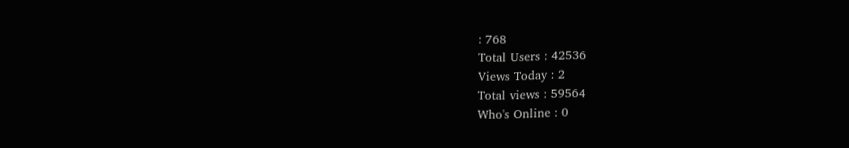: 768
Total Users : 42536
Views Today : 2
Total views : 59564
Who's Online : 0